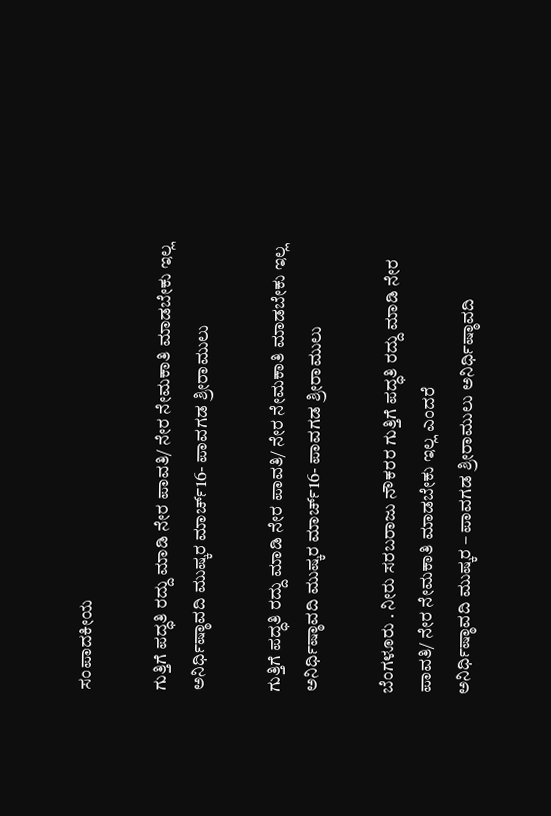ಸಂಪಾದಕೀಯ

ಗುತ್ತಿಗೆ ಪದ್ಧತಿ ರದ್ದು ಮಾಡಿ ನೇರ ಪಾವತಿ/ ನೇರ ನೇಮಕಾತಿ ಮಾಡಬೇಕು ಇಲ್ಲ ಅನಿರ್ಧಿಷ್ಠಾವದಿ ಮುಷ್ಕರ ಮಾರ್ಚ್16- ಪಾವಗಡ ಶ್ರೀರಾಮುಲು

ಗುತ್ತಿಗೆ ಪದ್ಧತಿ ರದ್ದು ಮಾಡಿ ನೇರ ಪಾವತಿ/ ನೇರ ನೇಮಕಾತಿ ಮಾಡಬೇಕು ಇಲ್ಲ ಅನಿರ್ಧಿಷ್ಠಾವದಿ ಮುಷ್ಕರ ಮಾರ್ಚ್16- ಪಾವಗಡ ಶ್ರೀರಾಮುಲು

ಬೆಂಗಳೂರು . ನೀರು ಸರಬರಾಜು ನೌಕರರ ಗುತ್ತಿಗೆ ಪದ್ಧತಿ ರದ್ದು ಮಾಡಿ ನೇರ ಪಾವತಿ/ ನೇರ ನೇಮಕಾತಿ ಮಾಡಬೇಕು ಇಲ್ಲ ಎಂದರೆ
ಅನಿರ್ಧಿಷ್ಠಾವದಿ ಮುಷ್ಕರ – ಪಾವಗಡ ಶ್ರೀರಾಮುಲು ಅನಿರ್ಧಿಷ್ಠಾವದಿ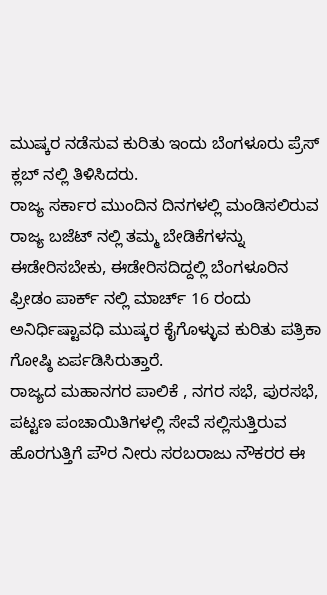ಮುಷ್ಕರ ನಡೆಸುವ ಕುರಿತು ಇಂದು ಬೆಂಗಳೂರು ಪ್ರೆಸ್ ಕ್ಲಬ್ ನಲ್ಲಿ ತಿಳಿಸಿದರು.
ರಾಜ್ಯ ಸರ್ಕಾರ ಮುಂದಿನ ದಿನಗಳಲ್ಲಿ ಮಂಡಿಸಲಿರುವ ರಾಜ್ಯ ಬಜೆಟ್ ನಲ್ಲಿ ತಮ್ಮ ಬೇಡಿಕೆಗಳನ್ನು ಈಡೇರಿಸಬೇಕು, ಈಡೇರಿಸದಿದ್ದಲ್ಲಿ ಬೆಂಗಳೂರಿನ ಫ್ರೀಡಂ ಪಾರ್ಕ್ ನಲ್ಲಿ ಮಾರ್ಚ್ 16 ರಂದು ಅನಿರ್ಧಿಷ್ಟಾವಧಿ ಮುಷ್ಕರ ಕೈಗೊಳ್ಳುವ ಕುರಿತು ಪತ್ರಿಕಾ ಗೋಷ್ಠಿ ಏರ್ಪಡಿಸಿರುತ್ತಾರೆ.
ರಾಜ್ಯದ ಮಹಾನಗರ ಪಾಲಿಕೆ , ನಗರ ಸಭೆ, ಪುರಸಭೆ, ಪಟ್ಟಣ ಪಂಚಾಯಿತಿಗಳಲ್ಲಿ ಸೇವೆ ಸಲ್ಲಿಸುತ್ತಿರುವ ಹೊರಗುತ್ತಿಗೆ ಪೌರ ನೀರು ಸರಬರಾಜು ನೌಕರರ ಈ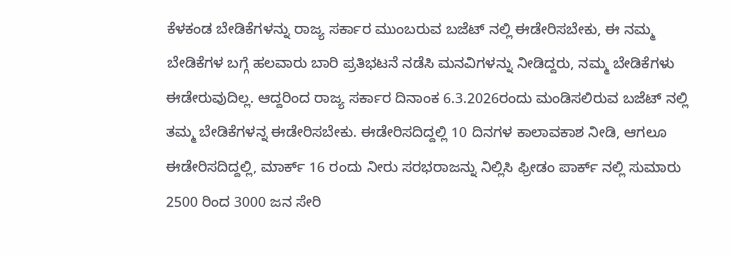ಕೆಳಕಂಡ ಬೇಡಿಕೆಗಳನ್ನು ರಾಜ್ಯ ಸರ್ಕಾರ ಮುಂಬರುವ ಬಜೆಟ್ ನಲ್ಲಿ ಈಡೇರಿಸಬೇಕು, ಈ ನಮ್ಮ ಬೇಡಿಕೆಗಳ ಬಗ್ಗೆ ಹಲವಾರು ಬಾರಿ ಪ್ರತಿಭಟನೆ ನಡೆಸಿ ಮನವಿಗಳನ್ನು ನೀಡಿದ್ದರು, ನಮ್ಮ ಬೇಡಿಕೆಗಳು ಈಡೇರುವುದಿಲ್ಲ. ಆದ್ದರಿಂದ ರಾಜ್ಯ ಸರ್ಕಾರ ದಿನಾಂಕ 6.3.2026ರಂದು ಮಂಡಿಸಲಿರುವ ಬಜೆಟ್ ನಲ್ಲಿ ತಮ್ಮ ಬೇಡಿಕೆಗಳನ್ನ ಈಡೇರಿಸಬೇಕು. ಈಡೇರಿಸದಿದ್ದಲ್ಲಿ 10 ದಿನಗಳ ಕಾಲಾವಕಾಶ ನೀಡಿ, ಆಗಲೂ ಈಡೇರಿಸದಿದ್ದಲ್ಲಿ, ಮಾರ್ಕ್ 16 ರಂದು ನೀರು ಸರಭರಾಜನ್ನು ನಿಲ್ಲಿಸಿ ಫ್ರೀಡಂ ಪಾರ್ಕ್ ನಲ್ಲಿ ಸುಮಾರು 2500 ರಿಂದ 3000 ಜನ ಸೇರಿ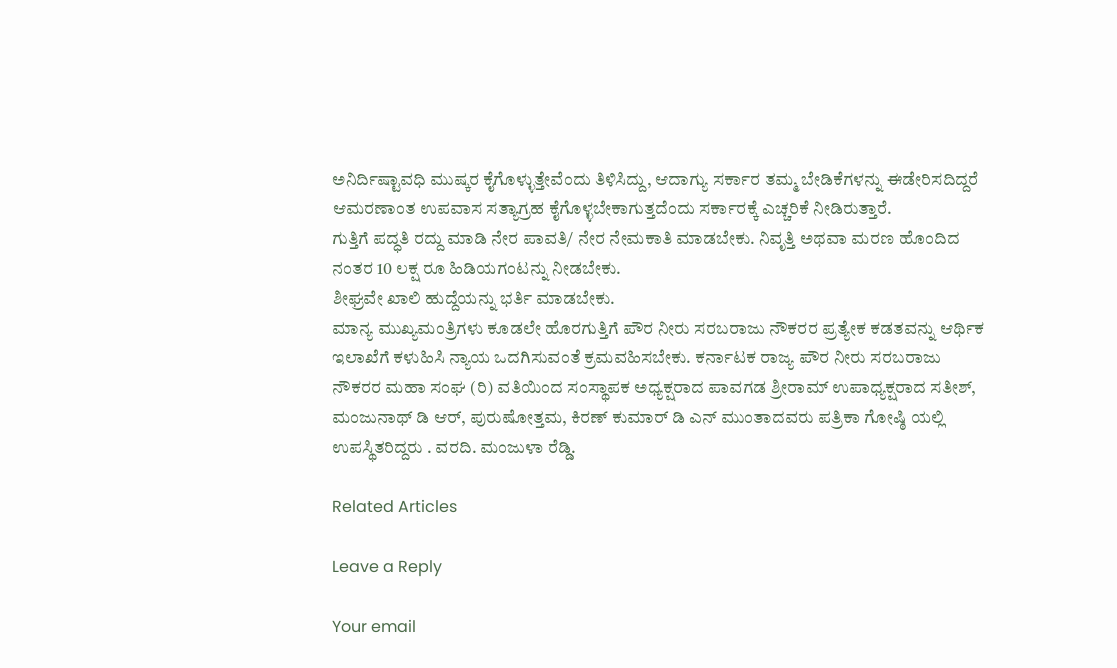ಅನಿರ್ದಿಷ್ಟಾವಧಿ ಮುಷ್ಕರ ಕೈಗೊಳ್ಳುತ್ತೇವೆಂದು ತಿಳಿಸಿದ್ದು, ಆದಾಗ್ಯು ಸರ್ಕಾರ ತಮ್ಮ ಬೇಡಿಕೆಗಳನ್ನು ಈಡೇರಿಸದಿದ್ದರೆ ಆಮರಣಾಂತ ಉಪವಾಸ ಸತ್ಯಾಗ್ರಹ ಕೈಗೊಳ್ಳಬೇಕಾಗುತ್ತದೆಂದು ಸರ್ಕಾರಕ್ಕೆ ಎಚ್ಚರಿಕೆ ನೀಡಿರುತ್ತಾರೆ.
ಗುತ್ತಿಗೆ ಪದ್ಧತಿ ರದ್ದು ಮಾಡಿ ನೇರ ಪಾವತಿ/ ನೇರ ನೇಮಕಾತಿ ಮಾಡಬೇಕು. ನಿವೃತ್ತಿ ಅಥವಾ ಮರಣ ಹೊಂದಿದ ನಂತರ 10 ಲಕ್ಷ ರೂ ಹಿಡಿಯಗಂಟನ್ನು ನೀಡಬೇಕು.
ಶೀಘ್ರವೇ ಖಾಲಿ ಹುದ್ದೆಯನ್ನು ಭರ್ತಿ ಮಾಡಬೇಕು.
ಮಾನ್ಯ ಮುಖ್ಯಮಂತ್ರಿಗಳು ಕೂಡಲೇ ಹೊರಗುತ್ತಿಗೆ ಪೌರ ನೀರು ಸರಬರಾಜು ನೌಕರರ ಪ್ರತ್ಯೇಕ ಕಡತವನ್ನು ಆರ್ಥಿಕ ಇಲಾಖೆಗೆ ಕಳುಹಿಸಿ ನ್ಯಾಯ ಒದಗಿಸುವಂತೆ ಕ್ರಮವಹಿಸಬೇಕು. ಕರ್ನಾಟಕ ರಾಜ್ಯ ಪೌರ ನೀರು ಸರಬರಾಜು ನೌಕರರ ಮಹಾ ಸಂಘ (ರಿ) ವತಿಯಿಂದ ಸಂಸ್ಥಾಪಕ ಅಧ್ಯಕ್ಷರಾದ ಪಾವಗಡ ಶ್ರೀರಾಮ್ ಉಪಾಧ್ಯಕ್ಷರಾದ ಸತೀಶ್, ಮಂಜುನಾಥ್ ಡಿ ಆರ್, ಪುರುಷೋತ್ತಮ, ಕಿರಣ್ ಕುಮಾರ್ ಡಿ ಎನ್ ಮುಂತಾದವರು ಪತ್ರಿಕಾ ಗೋಷ್ಠಿ ಯಲ್ಲಿ ಉಪಸ್ಥಿತರಿದ್ದರು . ವರದಿ. ಮಂಜುಳಾ ರೆಡ್ಡಿ.

Related Articles

Leave a Reply

Your email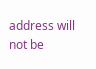address will not be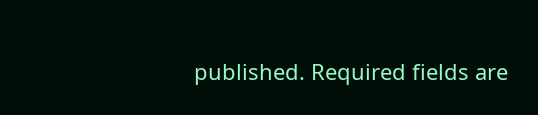published. Required fields are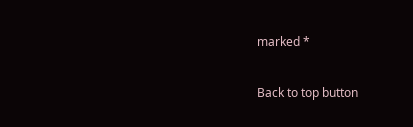marked *

Back to top button